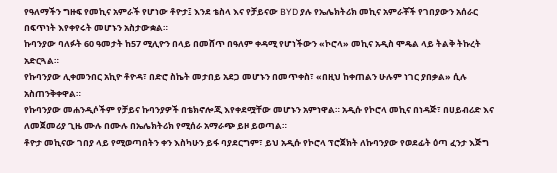የዓለማችን ግዙፍ የመኪና አምራች የሆነው ቶዮታ፤ እንደ ቴስላ እና የቻይናው BYD ያሉ የኤሌክትሪክ መኪና አምራቾች የገበያውን አሰራር በፍጥነት እየቀየሩት መሆኑን አስታውቋል።
ኩባንያው ባለፉት 60 ዓመታት ከ57 ሚሊዮን በላይ በመሸጥ በዓለም ቀዳሚ የሆነችውን «ኮሮላ» መኪና አዲስ ሞዴል ላይ ትልቅ ትኩረት አድርጓል።
የኩባንያው ሊቀመንበር አኪዮ ቶዮዳ፣ በድሮ ስኬት መታበይ አደጋ መሆኑን በመጥቀስ፣ «በዚህ ከቀጠልን ሁሉም ነገር ያበቃል» ሲሉ አስጠንቅቀዋል።
የኩባንያው መሐንዲሶችም የቻይና ኩባንያዎች በቴክኖሎጂ እየቀደሟቸው መሆኑን አምነዋል። አዲሱ የኮሮላ መኪና በነዳጅ፣ በሀይብሪድ እና ለመጀመሪያ ጊዜ ሙሉ በሙሉ በኤሌክትሪክ የሚሰራ አማራጭ ይዞ ይወጣል።
ቶዮታ መኪናው ገበያ ላይ የሚወጣበትን ቀን እስካሁን ይፋ ባያደርግም፣ ይህ አዲሱ የኮሮላ ፕሮጀክት ለኩባንያው የወደፊት ዕጣ ፈንታ እጅግ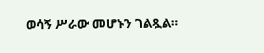ወሳኝ ሥራው መሆኑን ገልጿል።